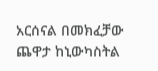አርሰናል በመክፈቻው ጨዋታ ከኒውካስትል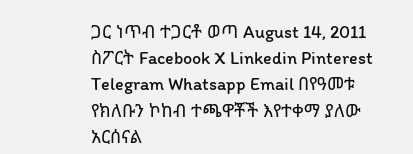ጋር ነጥብ ተጋርቶ ወጣ August 14, 2011 ስፖርት Facebook X Linkedin Pinterest Telegram Whatsapp Email በየዓመቱ የክለቡን ኮከብ ተጫዋቾች እየተቀማ ያለው አርሰናል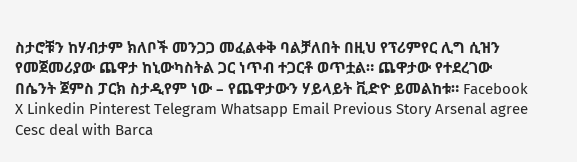ስታሮቹን ከሃብታም ክለቦች መንጋጋ መፈልቀቅ ባልቻለበት በዚህ የፕሪምየር ሊግ ሲዝን የመጀመሪያው ጨዋታ ከኒውካስትል ጋር ነጥብ ተጋርቶ ወጥቷል። ጨዋታው የተደረገው በሴንት ጀምስ ፓርክ ስታዲየም ነው – የጨዋታውን ሃይላይት ቪድዮ ይመልከቱ። Facebook X Linkedin Pinterest Telegram Whatsapp Email Previous Story Arsenal agree Cesc deal with Barca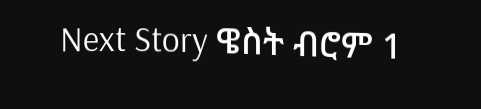Next Story ዌስት ብሮም 1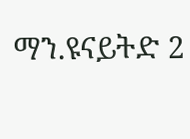ማን.ዩናይትድ 2